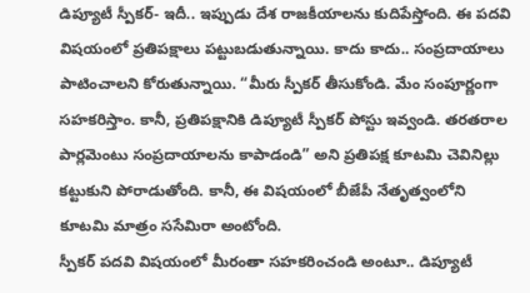డిప్యూటీ స్పీకర్- ఇదీ.. ఇప్పుడు దేశ రాజకీయాలను కుదిపేస్తోంది. ఈ పదవి విషయంలో ప్రతిపక్షాలు పట్టుబడుతున్నాయి. కాదు కాదు.. సంప్రదాయాలు పాటించాలని కోరుతున్నాయి. “మీరు స్పీకర్ తీసుకోండి. మేం సంపూర్ణంగా సహకరిస్తాం. కానీ, ప్రతిపక్షానికి డిప్యూటీ స్పీకర్ పోస్టు ఇవ్వండి. తరతరాల పార్లమెంటు సంప్రదాయాలను కాపాడండి” అని ప్రతిపక్ష కూటమి చెవినిల్లు కట్టుకుని పోరాడుతోంది. కానీ, ఈ విషయంలో బీజేపీ నేతృత్వంలోని కూటమి మాత్రం ససేమిరా అంటోంది.
స్పీకర్ పదవి విషయంలో మీరంతా సహకరించండి అంటూ.. డిప్యూటీ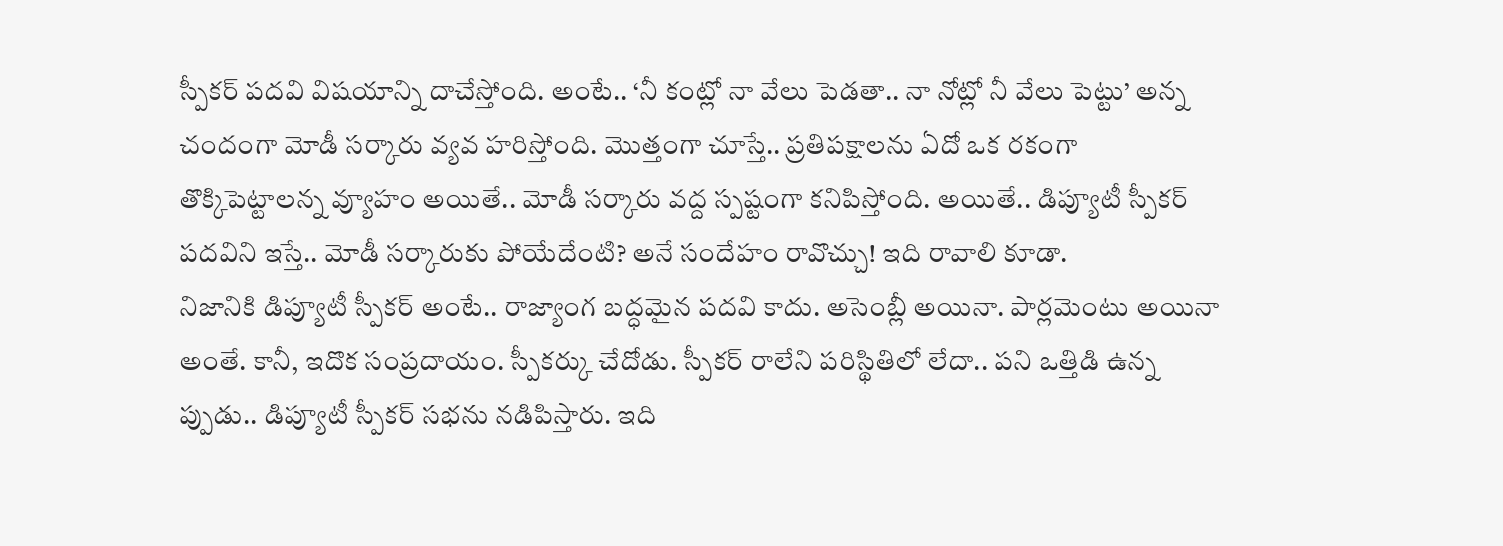స్పీకర్ పదవి విషయాన్ని దాచేస్తోంది. అంటే.. ‘నీ కంట్లో నా వేలు పెడతా.. నా నోట్లో నీ వేలు పెట్టు’ అన్న చందంగా మోడీ సర్కారు వ్యవ హరిస్తోంది. మొత్తంగా చూస్తే.. ప్రతిపక్షాలను ఏదో ఒక రకంగా తొక్కిపెట్టాలన్న వ్యూహం అయితే.. మోడీ సర్కారు వద్ద స్పష్టంగా కనిపిస్తోంది. అయితే.. డిప్యూటీ స్పీకర్ పదవిని ఇస్తే.. మోడీ సర్కారుకు పోయేదేంటి? అనే సందేహం రావొచ్చు! ఇది రావాలి కూడా.
నిజానికి డిప్యూటీ స్పీకర్ అంటే.. రాజ్యాంగ బద్ధమైన పదవి కాదు. అసెంబ్లీ అయినా. పార్లమెంటు అయినా అంతే. కానీ, ఇదొక సంప్రదాయం. స్పీకర్కు చేదోడు. స్పీకర్ రాలేని పరిస్థితిలో లేదా.. పని ఒత్తిడి ఉన్న ప్పుడు.. డిప్యూటీ స్పీకర్ సభను నడిపిస్తారు. ఇది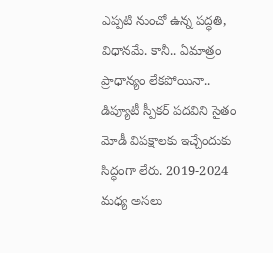ఎప్పటి నుంచో ఉన్న పద్ధతి, విధానమే. కానీ.. ఏమాత్రం ప్రాధాన్యం లేకపోయినా.. డిప్యూటీ స్పీకర్ పదవిని సైతం మోడీ విపక్షాలకు ఇచ్చేందుకు సిద్ధంగా లేరు. 2019-2024 మధ్య అసలు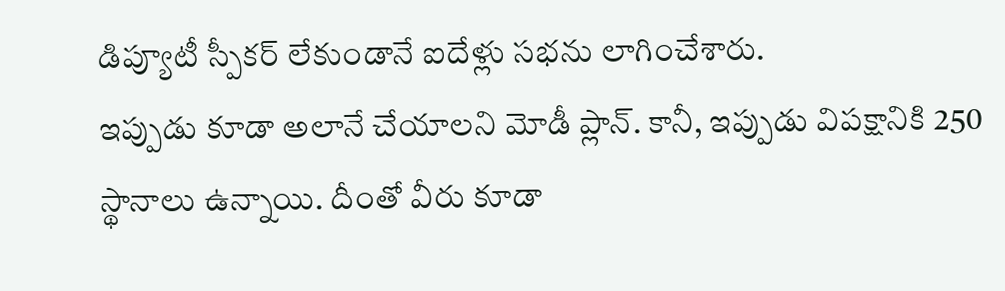డిప్యూటీ స్పీకర్ లేకుండానే ఐదేళ్లు సభను లాగించేశారు.
ఇప్పుడు కూడా అలానే చేయాలని మోడీ ప్లాన్. కానీ, ఇప్పుడు విపక్షానికి 250 స్థానాలు ఉన్నాయి. దీంతో వీరు కూడా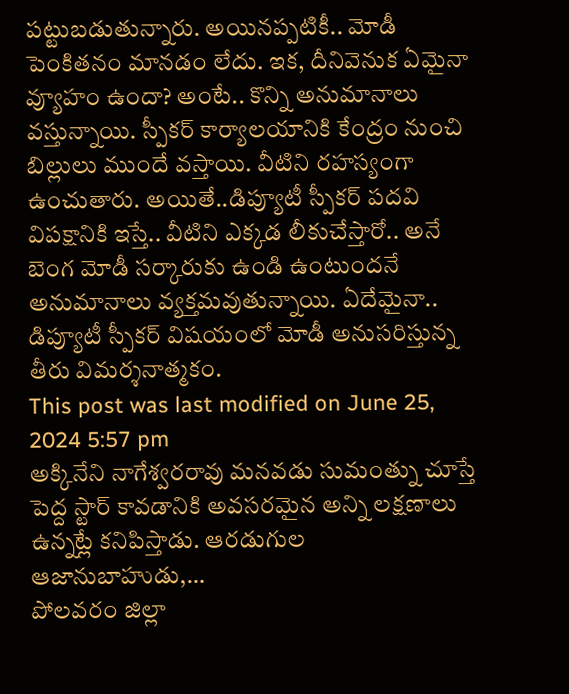పట్టుబడుతున్నారు. అయినప్పటికీ.. మోడీ పెంకితనం మానడం లేదు. ఇక, దీనివెనుక ఏమైనా వ్యూహం ఉందా? అంటే.. కొన్ని అనుమానాలు వస్తున్నాయి. స్పీకర్ కార్యాలయానికి కేంద్రం నుంచి బిల్లులు ముందే వస్తాయి. వీటిని రహస్యంగా ఉంచుతారు. అయితే..డిప్యూటీ స్పీకర్ పదవి విపక్షానికి ఇస్తే.. వీటిని ఎక్కడ లీకుచేస్తారో.. అనే బెంగ మోడీ సర్కారుకు ఉండి ఉంటుందనే అనుమానాలు వ్యక్తమవుతున్నాయి. ఏదేమైనా.. డిప్యూటీ స్పీకర్ విషయంలో మోడీ అనుసరిస్తున్న తీరు విమర్శనాత్మకం.
This post was last modified on June 25, 2024 5:57 pm
అక్కినేని నాగేశ్వరరావు మనవడు సుమంత్ను చూస్తే పెద్ద స్టార్ కావడానికి అవసరమైన అన్ని లక్షణాలు ఉన్నట్లే కనిపిస్తాడు. ఆరడుగుల ఆజానుబాహుడు,…
పోలవరం జిల్లా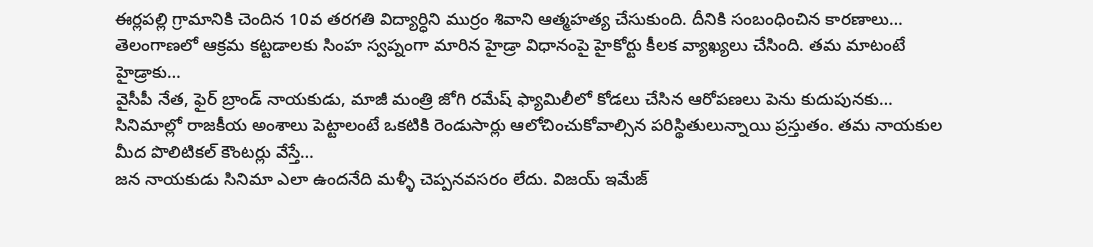ఈర్లపల్లి గ్రామానికి చెందిన 10వ తరగతి విద్యార్ధిని ముర్రం శివాని ఆత్మహత్య చేసుకుంది. దీనికి సంబంధించిన కారణాలు…
తెలంగాణలో ఆక్రమ కట్టడాలకు సింహ స్వప్నంగా మారిన హైడ్రా విధానంపై హైకోర్టు కీలక వ్యాఖ్యలు చేసింది. తమ మాటంటే హైడ్రాకు…
వైసీపీ నేత, ఫైర్ బ్రాండ్ నాయకుడు, మాజీ మంత్రి జోగి రమేష్ ఫ్యామిలీలో కోడలు చేసిన ఆరోపణలు పెను కుదుపునకు…
సినిమాల్లో రాజకీయ అంశాలు పెట్టాలంటే ఒకటికి రెండుసార్లు ఆలోచించుకోవాల్సిన పరిస్థితులున్నాయి ప్రస్తుతం. తమ నాయకుల మీద పొలిటికల్ కౌంటర్లు వేస్తే…
జన నాయకుడు సినిమా ఎలా ఉందనేది మళ్ళీ చెప్పనవసరం లేదు. విజయ్ ఇమేజ్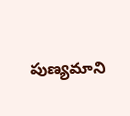పుణ్యమాని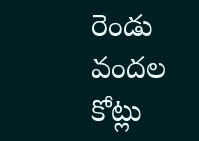రెండు వందల కోట్లు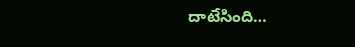దాటేసింది…